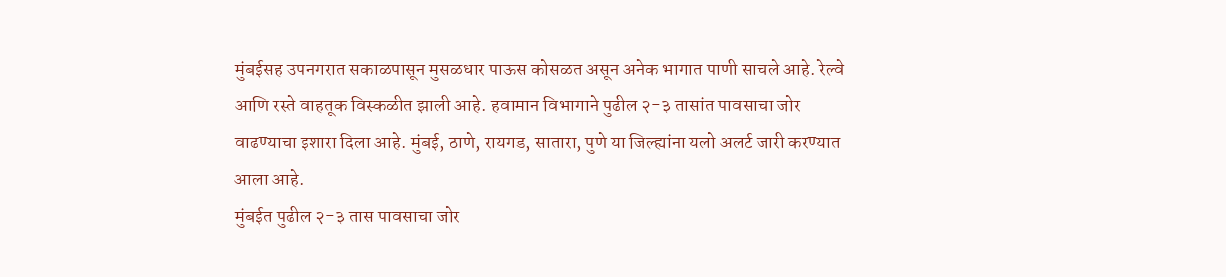मुंबईसह उपनगरात सकाळपासून मुसळधार पाऊस कोसळत असून अनेक भागात पाणी साचले आहे. रेल्वे आणि रस्ते वाहतूक विस्कळीत झाली आहे. हवामान विभागाने पुढील २-३ तासांत पावसाचा जोर वाढण्याचा इशारा दिला आहे. मुंबई, ठाणे, रायगड, सातारा, पुणे या जिल्ह्यांना यलो अलर्ट जारी करण्यात आला आहे.
मुंबईत पुढील २-३ तास पावसाचा जोर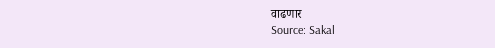वाढणार
Source: Sakal